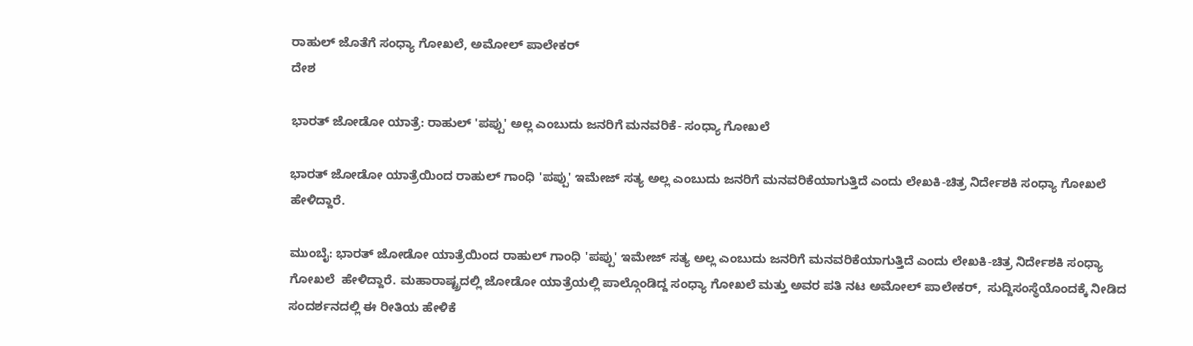ರಾಹುಲ್ ಜೊತೆಗೆ ಸಂಧ್ಯಾ ಗೋಖಲೆ, ಅಮೋಲ್ ಪಾಲೇಕರ್
ದೇಶ

ಭಾರತ್ ಜೋಡೋ ಯಾತ್ರೆ: ರಾಹುಲ್ 'ಪಪ್ಪು' ಅಲ್ಲ ಎಂಬುದು ಜನರಿಗೆ ಮನವರಿಕೆ- ಸಂಧ್ಯಾ ಗೋಖಲೆ

ಭಾರತ್ ಜೋಡೋ ಯಾತ್ರೆಯಿಂದ ರಾಹುಲ್ ಗಾಂಧಿ 'ಪಪ್ಪು' ಇಮೇಜ್ ಸತ್ಯ ಅಲ್ಲ ಎಂಬುದು ಜನರಿಗೆ ಮನವರಿಕೆಯಾಗುತ್ತಿದೆ ಎಂದು ಲೇಖಕಿ-ಚಿತ್ರ ನಿರ್ದೇಶಕಿ ಸಂಧ್ಯಾ ಗೋಖಲೆ  ಹೇಳಿದ್ದಾರೆ.

ಮುಂಬೈ: ಭಾರತ್ ಜೋಡೋ ಯಾತ್ರೆಯಿಂದ ರಾಹುಲ್ ಗಾಂಧಿ 'ಪಪ್ಪು' ಇಮೇಜ್ ಸತ್ಯ ಅಲ್ಲ ಎಂಬುದು ಜನರಿಗೆ ಮನವರಿಕೆಯಾಗುತ್ತಿದೆ ಎಂದು ಲೇಖಕಿ-ಚಿತ್ರ ನಿರ್ದೇಶಕಿ ಸಂಧ್ಯಾ ಗೋಖಲೆ  ಹೇಳಿದ್ದಾರೆ. ಮಹಾರಾಷ್ಟ್ರದಲ್ಲಿ ಜೋಡೋ ಯಾತ್ರೆಯಲ್ಲಿ ಪಾಲ್ಗೊಂಡಿದ್ದ ಸಂಧ್ಯಾ ಗೋಖಲೆ ಮತ್ತು ಅವರ ಪತಿ ನಟ ಅಮೋಲ್ ಪಾಲೇಕರ್,  ಸುದ್ದಿಸಂಸ್ಥೆಯೊಂದಕ್ಕೆ ನೀಡಿದ ಸಂದರ್ಶನದಲ್ಲಿ ಈ ರೀತಿಯ ಹೇಳಿಕೆ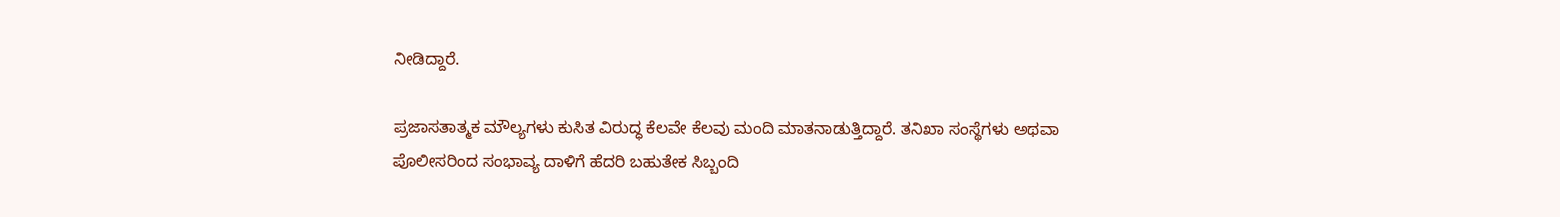ನೀಡಿದ್ದಾರೆ.

ಪ್ರಜಾಸತಾತ್ಮಕ ಮೌಲ್ಯಗಳು ಕುಸಿತ ವಿರುದ್ಧ ಕೆಲವೇ ಕೆಲವು ಮಂದಿ ಮಾತನಾಡುತ್ತಿದ್ದಾರೆ. ತನಿಖಾ ಸಂಸ್ಥೆಗಳು ಅಥವಾ ಪೊಲೀಸರಿಂದ ಸಂಭಾವ್ಯ ದಾಳಿಗೆ ಹೆದರಿ ಬಹುತೇಕ ಸಿಬ್ಬಂದಿ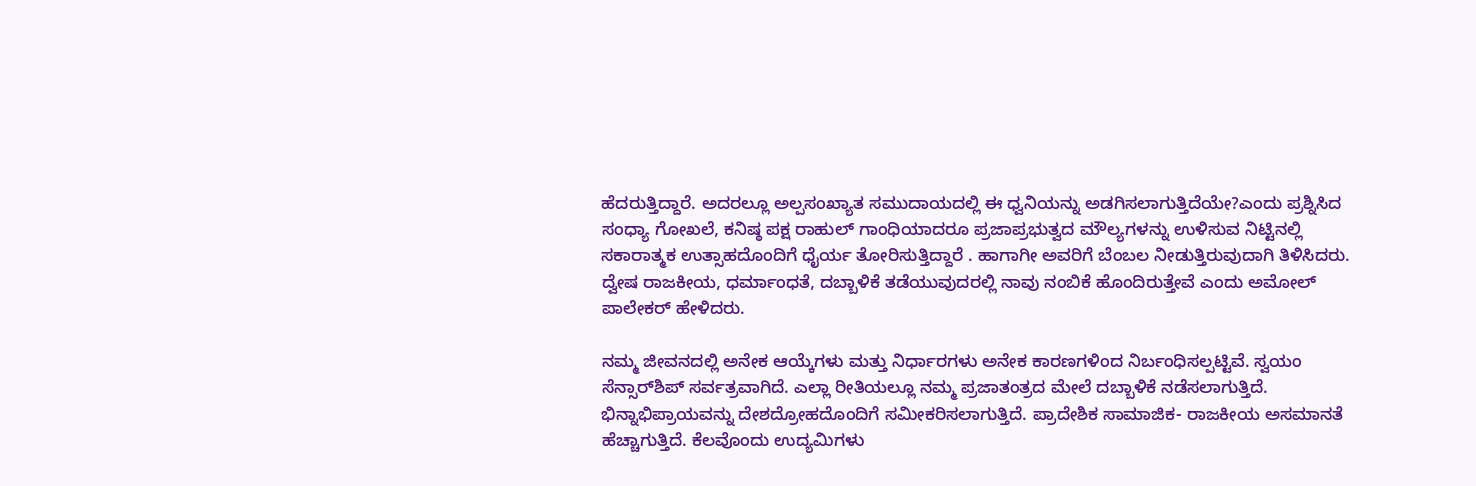ಹೆದರುತ್ತಿದ್ದಾರೆ. ಅದರಲ್ಲೂ ಅಲ್ಪಸಂಖ್ಯಾತ ಸಮುದಾಯದಲ್ಲಿ ಈ ಧ್ವನಿಯನ್ನು ಅಡಗಿಸಲಾಗುತ್ತಿದೆಯೇ?ಎಂದು ಪ್ರಶ್ನಿಸಿದ ಸಂಧ್ಯಾ ಗೋಖಲೆ, ಕನಿಷ್ಠ ಪಕ್ಷ ರಾಹುಲ್ ಗಾಂಧಿಯಾದರೂ ಪ್ರಜಾಪ್ರಭುತ್ವದ ಮೌಲ್ಯಗಳನ್ನು ಉಳಿಸುವ ನಿಟ್ಟಿನಲ್ಲಿ ಸಕಾರಾತ್ಮಕ ಉತ್ಸಾಹದೊಂದಿಗೆ ಧೈರ್ಯ ತೋರಿಸುತ್ತಿದ್ದಾರೆ . ಹಾಗಾಗೀ ಅವರಿಗೆ ಬೆಂಬಲ ನೀಡುತ್ತಿರುವುದಾಗಿ ತಿಳಿಸಿದರು. ದ್ವೇಷ ರಾಜಕೀಯ, ಧರ್ಮಾಂಧತೆ, ದಬ್ಬಾಳಿಕೆ ತಡೆಯುವುದರಲ್ಲಿ ನಾವು ನಂಬಿಕೆ ಹೊಂದಿರುತ್ತೇವೆ ಎಂದು ಅಮೋಲ್ ಪಾಲೇಕರ್ ಹೇಳಿದರು.

ನಮ್ಮ ಜೀವನದಲ್ಲಿ ಅನೇಕ ಆಯ್ಕೆಗಳು ಮತ್ತು ನಿರ್ಧಾರಗಳು ಅನೇಕ ಕಾರಣಗಳಿಂದ ನಿರ್ಬಂಧಿಸಲ್ಪಟ್ಟಿವೆ. ಸ್ವಯಂ ಸೆನ್ಸಾರ್‌ಶಿಪ್ ಸರ್ವತ್ರವಾಗಿದೆ. ಎಲ್ಲಾ ರೀತಿಯಲ್ಲೂ ನಮ್ಮ ಪ್ರಜಾತಂತ್ರದ ಮೇಲೆ ದಬ್ಬಾಳಿಕೆ ನಡೆಸಲಾಗುತ್ತಿದೆ. ಭಿನ್ನಾಭಿಪ್ರಾಯವನ್ನು ದೇಶದ್ರೋಹದೊಂದಿಗೆ ಸಮೀಕರಿಸಲಾಗುತ್ತಿದೆ. ಪ್ರಾದೇಶಿಕ ಸಾಮಾಜಿಕ- ರಾಜಕೀಯ ಅಸಮಾನತೆ ಹೆಚ್ಚಾಗುತ್ತಿದೆ. ಕೆಲವೊಂದು ಉದ್ಯಮಿಗಳು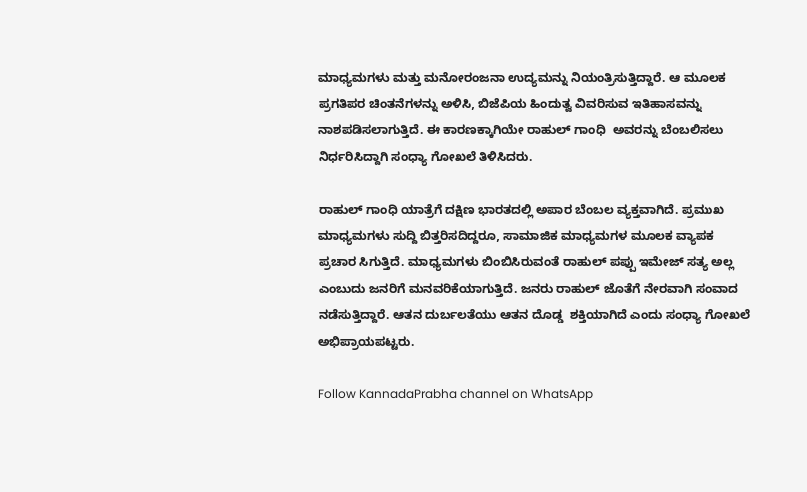ಮಾಧ್ಯಮಗಳು ಮತ್ತು ಮನೋರಂಜನಾ ಉದ್ಯಮನ್ನು ನಿಯಂತ್ರಿಸುತ್ತಿದ್ದಾರೆ. ಆ ಮೂಲಕ ಪ್ರಗತಿಪರ ಚಿಂತನೆಗಳನ್ನು ಅಳಿಸಿ, ಬಿಜೆಪಿಯ ಹಿಂದುತ್ವ ವಿವರಿಸುವ ಇತಿಹಾಸವನ್ನು ನಾಶಪಡಿಸಲಾಗುತ್ತಿದೆ. ಈ ಕಾರಣಕ್ಕಾಗಿಯೇ ರಾಹುಲ್ ಗಾಂಧಿ  ಅವರನ್ನು ಬೆಂಬಲಿಸಲು ನಿರ್ಧರಿಸಿದ್ದಾಗಿ ಸಂಧ್ಯಾ ಗೋಖಲೆ ತಿಳಿಸಿದರು.

ರಾಹುಲ್ ಗಾಂಧಿ ಯಾತ್ರೆಗೆ ದಕ್ಷಿಣ ಭಾರತದಲ್ಲಿ ಅಪಾರ ಬೆಂಬಲ ವ್ಯಕ್ತವಾಗಿದೆ. ಪ್ರಮುಖ ಮಾಧ್ಯಮಗಳು ಸುದ್ದಿ ಬಿತ್ತರಿಸದಿದ್ದರೂ, ಸಾಮಾಜಿಕ ಮಾಧ್ಯಮಗಳ ಮೂಲಕ ವ್ಯಾಪಕ ಪ್ರಚಾರ ಸಿಗುತ್ತಿದೆ. ಮಾಧ್ಯಮಗಳು ಬಿಂಬಿಸಿರುವಂತೆ ರಾಹುಲ್ ಪಪ್ಪು ಇಮೇಜ್ ಸತ್ಯ ಅಲ್ಲ ಎಂಬುದು ಜನರಿಗೆ ಮನವರಿಕೆಯಾಗುತ್ತಿದೆ. ಜನರು ರಾಹುಲ್ ಜೊತೆಗೆ ನೇರವಾಗಿ ಸಂವಾದ ನಡೆಸುತ್ತಿದ್ದಾರೆ. ಆತನ ದುರ್ಬಲತೆಯು ಆತನ ದೊಡ್ಡ  ಶಕ್ತಿಯಾಗಿದೆ ಎಂದು ಸಂಧ್ಯಾ ಗೋಖಲೆ ಅಭಿಪ್ರಾಯಪಟ್ಟರು.

Follow KannadaPrabha channel on WhatsApp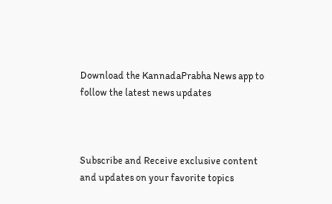Download the KannadaPrabha News app to follow the latest news updates



Subscribe and Receive exclusive content and updates on your favorite topics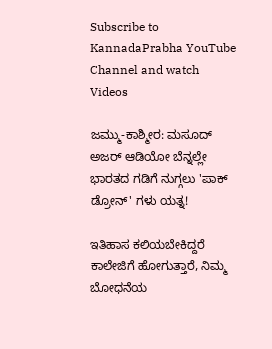Subscribe to KannadaPrabha YouTube Channel and watch Videos

ಜಮ್ಮು-ಕಾಶ್ಮೀರ: ಮಸೂದ್ ಅಜರ್ ಆಡಿಯೋ ಬೆನ್ನಲ್ಲೇ ಭಾರತದ ಗಡಿಗೆ ನುಗ್ಗಲು 'ಪಾಕ್ ಡ್ರೋನ್' ಗಳು ಯತ್ನ!

ಇತಿಹಾಸ ಕಲಿಯಬೇಕಿದ್ದರೆ ಕಾಲೇಜಿಗೆ ಹೋಗುತ್ತಾರೆ, ನಿಮ್ಮ ಬೋಧನೆಯ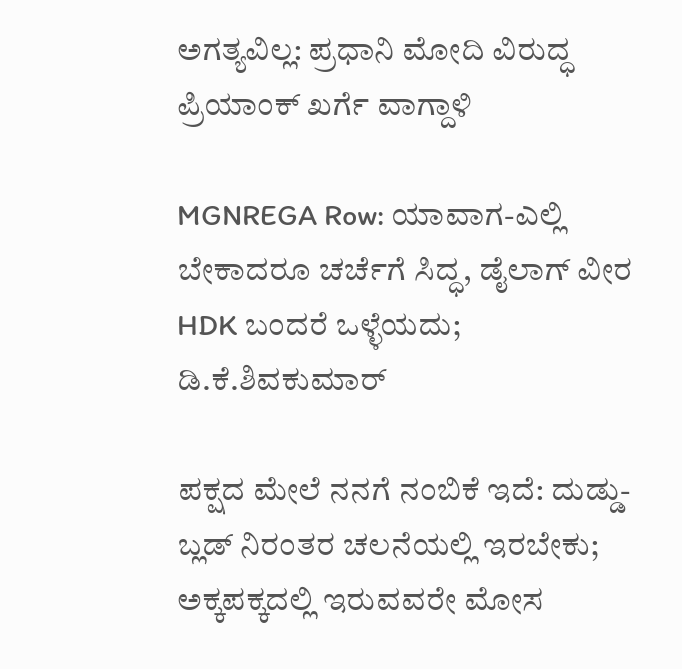ಅಗತ್ಯವಿಲ್ಲ: ಪ್ರಧಾನಿ ಮೋದಿ ವಿರುದ್ಧ ಪ್ರಿಯಾಂಕ್ ಖರ್ಗೆ ವಾಗ್ದಾಳಿ

MGNREGA Row: ಯಾವಾಗ-ಎಲ್ಲಿ ಬೇಕಾದರೂ ಚರ್ಚೆಗೆ ಸಿದ್ಧ, ಡೈಲಾಗ್‌ ವೀರ HDK ಬಂದರೆ ಒಳ್ಳೆಯದು; ಡಿ.ಕೆ.ಶಿವಕುಮಾರ್

ಪಕ್ಷದ ಮೇಲೆ ನನಗೆ ನಂಬಿಕೆ ಇದೆ: ದುಡ್ಡು- ಬ್ಲಡ್ ನಿರಂತರ ಚಲನೆಯಲ್ಲಿ ಇರಬೇಕು; ಅಕ್ಕಪಕ್ಕದಲ್ಲಿ ಇರುವವರೇ ಮೋಸ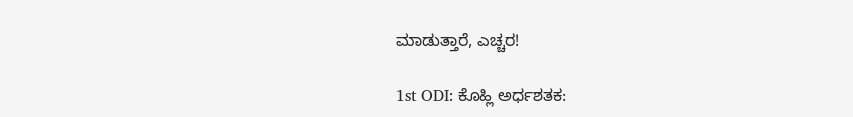ಮಾಡುತ್ತಾರೆ, ಎಚ್ಚರ!

1st ODI: ಕೊಹ್ಲಿ ಅರ್ಧಶತಕ: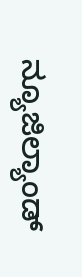ನ್ಯೂಜಿಲ್ಯಾಂಡ್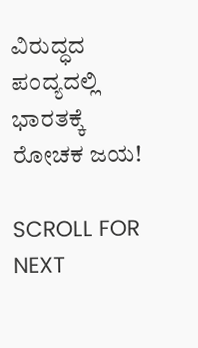ವಿರುದ್ಧದ ಪಂದ್ಯದಲ್ಲಿ ಭಾರತಕ್ಕೆ ರೋಚಕ ಜಯ!

SCROLL FOR NEXT